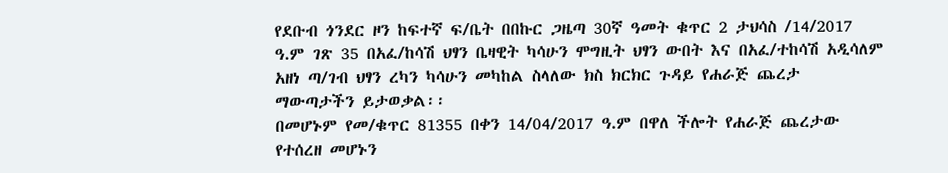የደቡብ ጎንደር ዞን ከፍተኛ ፍ/ቤት በበኩር ጋዜጣ 30ኛ ዓመት ቁጥር 2 ታህሳስ /14/2017 ዓ.ም ገጽ 35 በአፈ/ከሳሽ ህፃን ቤዛዊት ካሳሁን ሞግዚት ህፃን ውበት እና በአፈ/ተከሳሽ አዲሳለም አዘነ ጣ/ገብ ህፃን ረካን ካሳሁን መካከል ስላለው ክስ ክርክር ጉዳይ የሐራጅ ጨረታ ማውጣታችን ይታወቃል፡፡
በመሆኑም የመ/ቁጥር 81355 በቀን 14/04/2017 ዓ.ም በዋለ ችሎት የሐራጅ ጨረታው የተሰረዘ መሆኑን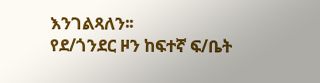እንገልጻለን፡፡
የደ/ጎንደር ዞን ከፍተኛ ፍ/ቤት